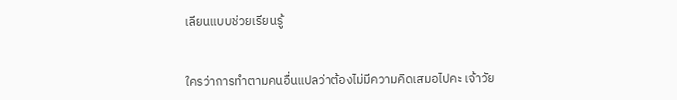เลียนแบบช่วยเรียนรู้


ใครว่าการทำตามคนอื่นแปลว่าต้องไม่มีความคิดเสมอไปคะ เจ้าวัย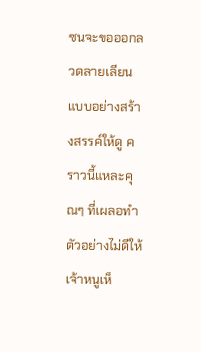ซนจะขอออกลวดลายเลียนแบบอย่างสร้างสรรค์ให้ดู คราวนี้แหละคุณๆ ที่เผลอทำตัวอย่างไม่ดีให้เจ้าหนูเห็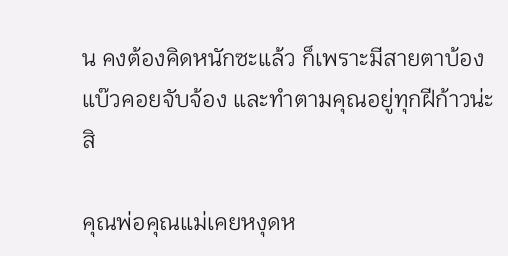น คงต้องคิดหนักซะแล้ว ก็เพราะมีสายตาบ้องแบ๊วคอยจับจ้อง และทำตามคุณอยู่ทุกฝีก้าวน่ะสิ

คุณพ่อคุณแม่เคยหงุดห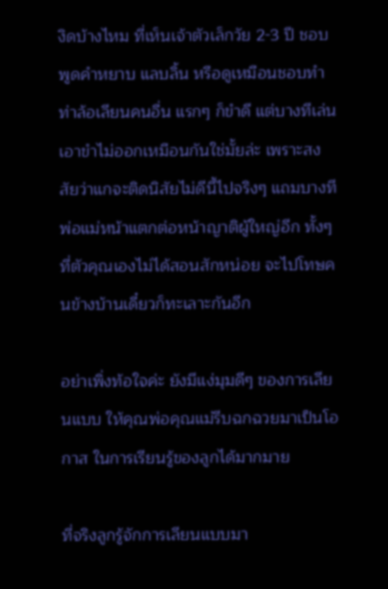งิดบ้างไหม ที่เห็นเจ้าตัวเล็กวัย 2-3 ปี ชอบพูดคำหยาบ แลบลิ้น หรือดูเหมือนชอบทำท่าล้อเลียนคนอื่น แรกๆ ก็ขำดี แต่บางทีเล่นเอาขำไม่ออกเหมือนกันใช่มั้ยล่ะ เพราะสงสัยว่าแกจะติดนิสัยไม่ดีนี้ไปจริงๆ แถมบางทีพ่อแม่หน้าแตกต่อหน้าญาติผู้ใหญ่อีก ทั้งๆ ที่ตัวคุณเองไม่ได้สอนสักหน่อย จะไปโทษคนข้างบ้านเดี๋ยวก็ทะเลาะกันอีก

อย่าเพิ่งท้อใจค่ะ ยังมีแง่มุมดีๆ ของการเลียนแบบ ให้คุณพ่อคุณแม่รีบฉกฉวยมาเป็นโอกาส ในการเรียนรู้ของลูกได้มากมาย

ที่จริงลูกรู้จักการเลียนแบบมา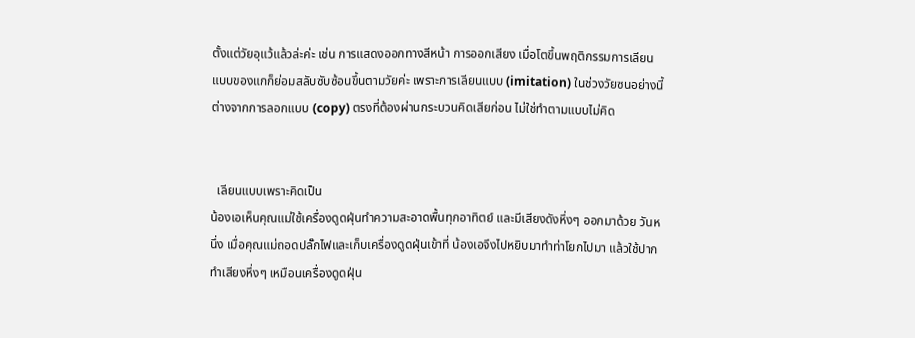ตั้งแต่วัยอุแว้แล้วล่ะค่ะ เช่น การแสดงออกทางสีหน้า การออกเสียง เมื่อโตขึ้นพฤติกรรมการเลียนแบบของแกก็ย่อมสลับซับซ้อนขึ้นตามวัยค่ะ เพราะการเลียนแบบ (imitation) ในช่วงวัยซนอย่างนี้ ต่างจากการลอกแบบ (copy) ตรงที่ต้องผ่านกระบวนคิดเสียก่อน ไม่ใช่ทำตามแบบไม่คิด


  เลียนแบบเพราะคิดเป็น
น้องเอเห็นคุณแม่ใช้เครื่องดูดฝุ่นทำความสะอาดพื้นทุกอาทิตย์ และมีเสียงดังหึ่งๆ ออกมาด้วย วันหนึ่ง เมื่อคุณแม่ถอดปลั๊กไฟและเก็บเครื่องดูดฝุ่นเข้าที่ น้องเอจึงไปหยิบมาทำท่าโยกไปมา แล้วใช้ปากทำเสียงหึ่งๆ เหมือนเครื่องดูดฝุ่น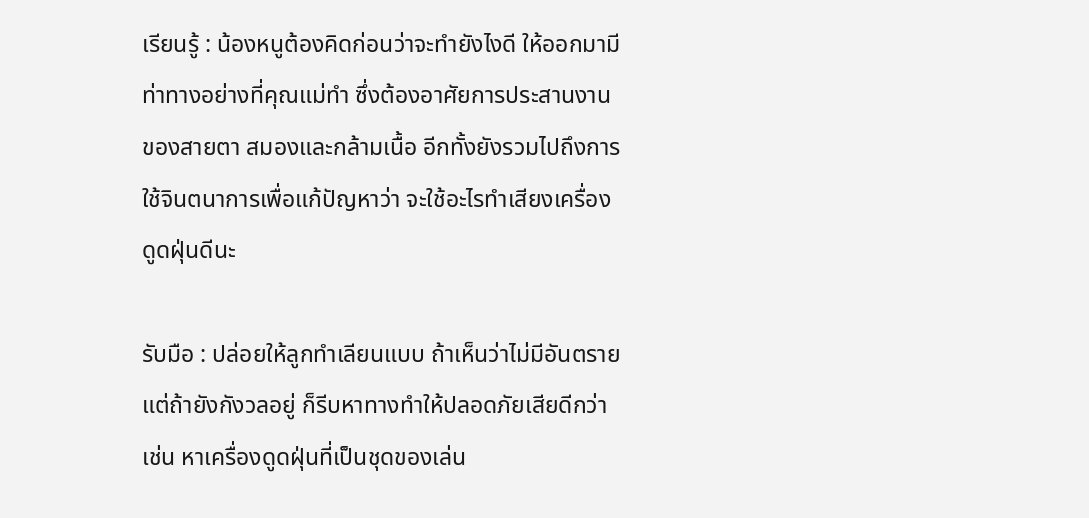เรียนรู้ : น้องหนูต้องคิดก่อนว่าจะทำยังไงดี ให้ออกมามีท่าทางอย่างที่คุณแม่ทำ ซึ่งต้องอาศัยการประสานงานของสายตา สมองและกล้ามเนื้อ อีกทั้งยังรวมไปถึงการใช้จินตนาการเพื่อแก้ปัญหาว่า จะใช้อะไรทำเสียงเครื่องดูดฝุ่นดีนะ

รับมือ : ปล่อยให้ลูกทำเลียนแบบ ถ้าเห็นว่าไม่มีอันตราย แต่ถ้ายังกังวลอยู่ ก็รีบหาทางทำให้ปลอดภัยเสียดีกว่า เช่น หาเครื่องดูดฝุ่นที่เป็นชุดของเล่น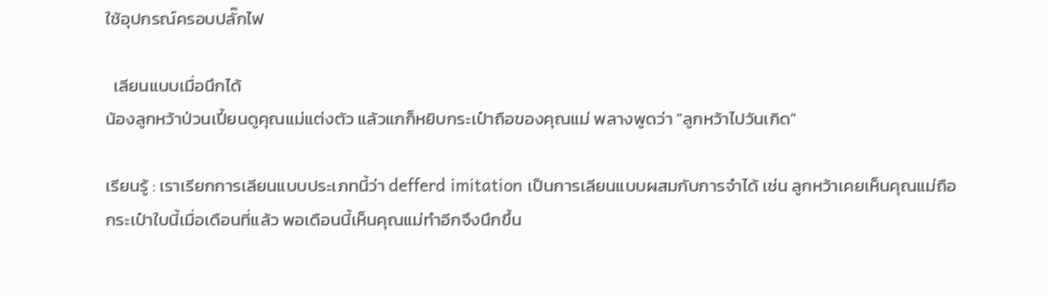ใช้อุปกรณ์ครอบปลั๊กไฟ

  เลียนแบบเมื่อนึกได้
น้องลูกหว้าป่วนเปี้ยนดูคุณแม่แต่งตัว แล้วแกก็หยิบกระเป๋าถือของคุณแม่ พลางพูดว่า "ลูกหว้าไปวันเกิด"

เรียนรู้ : เราเรียกการเลียนแบบประเภทนี้ว่า defferd imitation เป็นการเลียนแบบผสมกับการจำได้ เช่น ลูกหว้าเคยเห็นคุณแม่ถือกระเป๋าใบนี้เมื่อเดือนที่แล้ว พอเดือนนี้เห็นคุณแม่ทำอีกจึงนึกขึ้น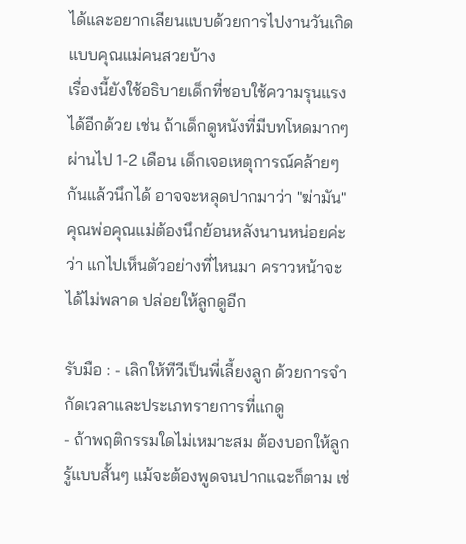ได้และอยากเลียนแบบด้วยการไปงานวันเกิดแบบคุณแม่คนสวยบ้าง
เรื่องนี้ยังใช้อธิบายเด็กที่ชอบใช้ความรุนแรงได้อีกด้วย เช่น ถ้าเด็กดูหนังที่มีบทโหดมากๆ ผ่านไป 1-2 เดือน เด็กเจอเหตุการณ์คล้ายๆ กันแล้วนึกได้ อาจจะหลุดปากมาว่า "ฆ่ามัน" คุณพ่อคุณแม่ต้องนึกย้อนหลังนานหน่อยค่ะว่า แกไปเห็นตัวอย่างที่ไหนมา คราวหน้าจะได้ไม่พลาด ปล่อยให้ลูกดูอีก

รับมือ : - เลิกให้ทีวีเป็นพี่เลี้ยงลูก ด้วยการจำกัดเวลาและประเภทรายการที่แกดู
- ถ้าพฤติกรรมใดไม่เหมาะสม ต้องบอกให้ลูกรู้แบบสั้นๆ แม้จะต้องพูดจนปากแฉะก็ตาม เช่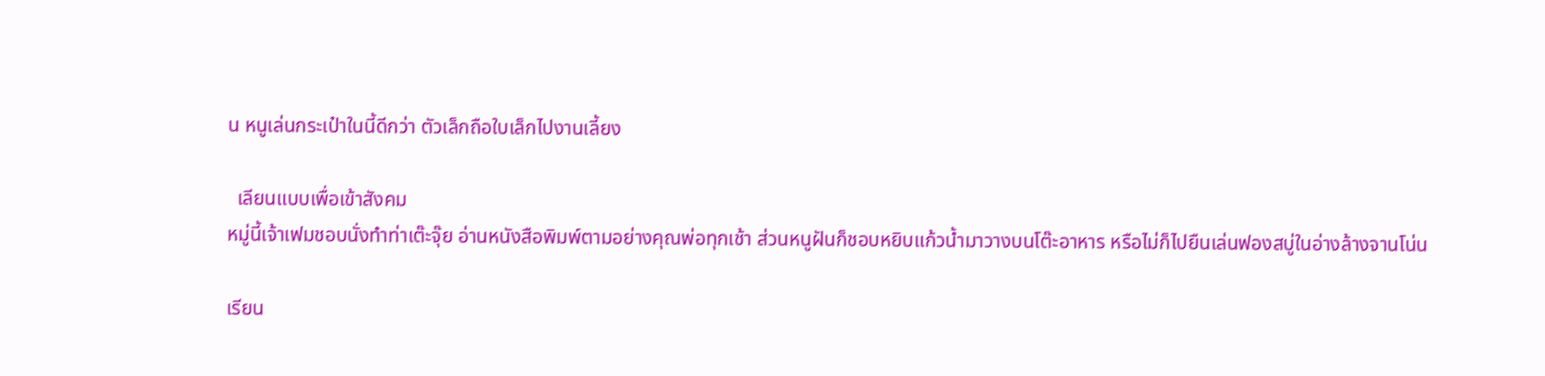น หนูเล่นกระเป๋าในนี้ดีกว่า ตัวเล็กถือใบเล็กไปงานเลี้ยง

  เลียนแบบเพื่อเข้าสังคม
หมู่นี้เจ้าเฟมชอบนั่งทำท่าเต๊ะจุ๊ย อ่านหนังสือพิมพ์ตามอย่างคุณพ่อทุกเช้า ส่วนหนูฝันก็ชอบหยิบแก้วน้ำมาวางบนโต๊ะอาหาร หรือไม่ก็ไปยืนเล่นฟองสบู่ในอ่างล้างจานโน่น

เรียน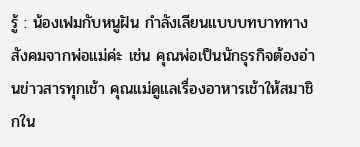รู้ : น้องเฟมกับหนูฝัน กำลังเลียนแบบบทบาททางสังคมจากพ่อแม่ค่ะ เช่น คุณพ่อเป็นนักธุรกิจต้องอ่านข่าวสารทุกเช้า คุณแม่ดูแลเรื่องอาหารเช้าให้สมาชิกใน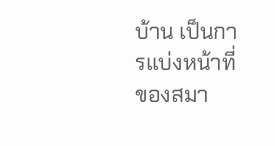บ้าน เป็นการแบ่งหน้าที่ของสมา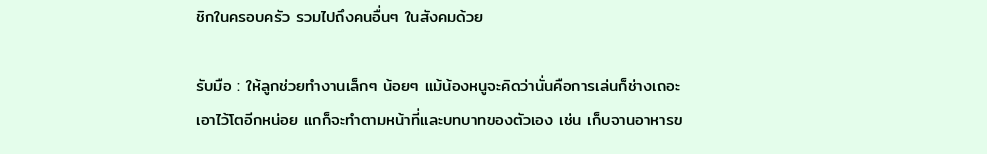ชิกในครอบครัว รวมไปถึงคนอื่นๆ ในสังคมด้วย

รับมือ : ให้ลูกช่วยทำงานเล็กๆ น้อยๆ แม้น้องหนูจะคิดว่านั่นคือการเล่นก็ช่างเถอะ เอาไว้โตอีกหน่อย แกก็จะทำตามหน้าที่และบทบาทของตัวเอง เช่น เก็บจานอาหารข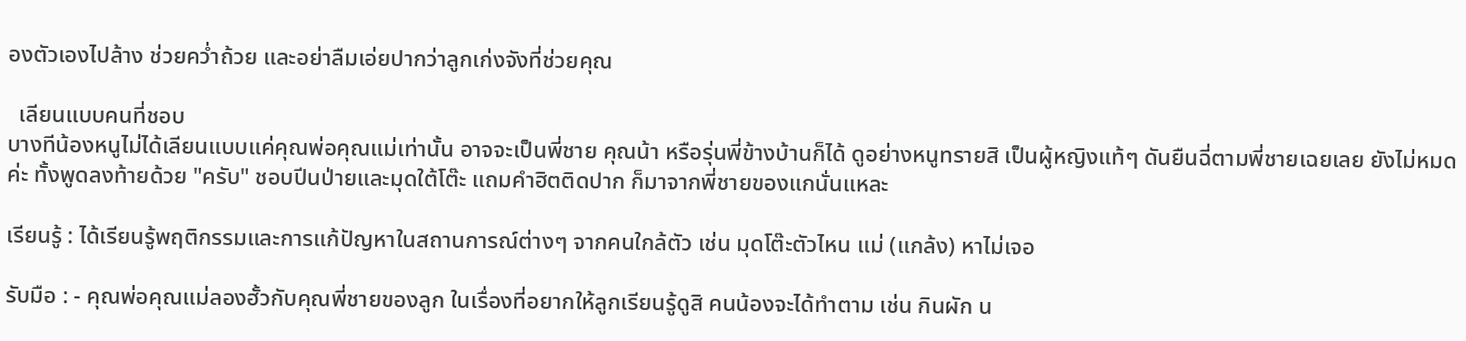องตัวเองไปล้าง ช่วยคว่ำถ้วย และอย่าลืมเอ่ยปากว่าลูกเก่งจังที่ช่วยคุณ

  เลียนแบบคนที่ชอบ
บางทีน้องหนูไม่ได้เลียนแบบแค่คุณพ่อคุณแม่เท่านั้น อาจจะเป็นพี่ชาย คุณน้า หรือรุ่นพี่ข้างบ้านก็ได้ ดูอย่างหนูทรายสิ เป็นผู้หญิงแท้ๆ ดันยืนฉี่ตามพี่ชายเฉยเลย ยังไม่หมดค่ะ ทั้งพูดลงท้ายด้วย "ครับ" ชอบปีนป่ายและมุดใต้โต๊ะ แถมคำฮิตติดปาก ก็มาจากพี่ชายของแกนั่นแหละ

เรียนรู้ : ได้เรียนรู้พฤติกรรมและการแก้ปัญหาในสถานการณ์ต่างๆ จากคนใกล้ตัว เช่น มุดโต๊ะตัวไหน แม่ (แกล้ง) หาไม่เจอ

รับมือ : - คุณพ่อคุณแม่ลองฮั้วกับคุณพี่ชายของลูก ในเรื่องที่อยากให้ลูกเรียนรู้ดูสิ คนน้องจะได้ทำตาม เช่น กินผัก น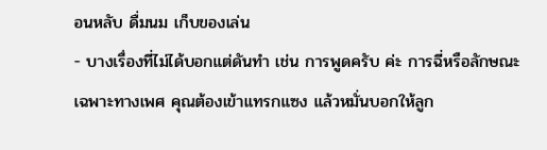อนหลับ ดื่มนม เก็บของเล่น
- บางเรื่องที่ไม่ได้บอกแต่ดันทำ เช่น การพูดครับ ค่ะ การฉี่หรือลักษณะเฉพาะทางเพศ คุณต้องเข้าแทรกแซง แล้วหมั่นบอกให้ลูก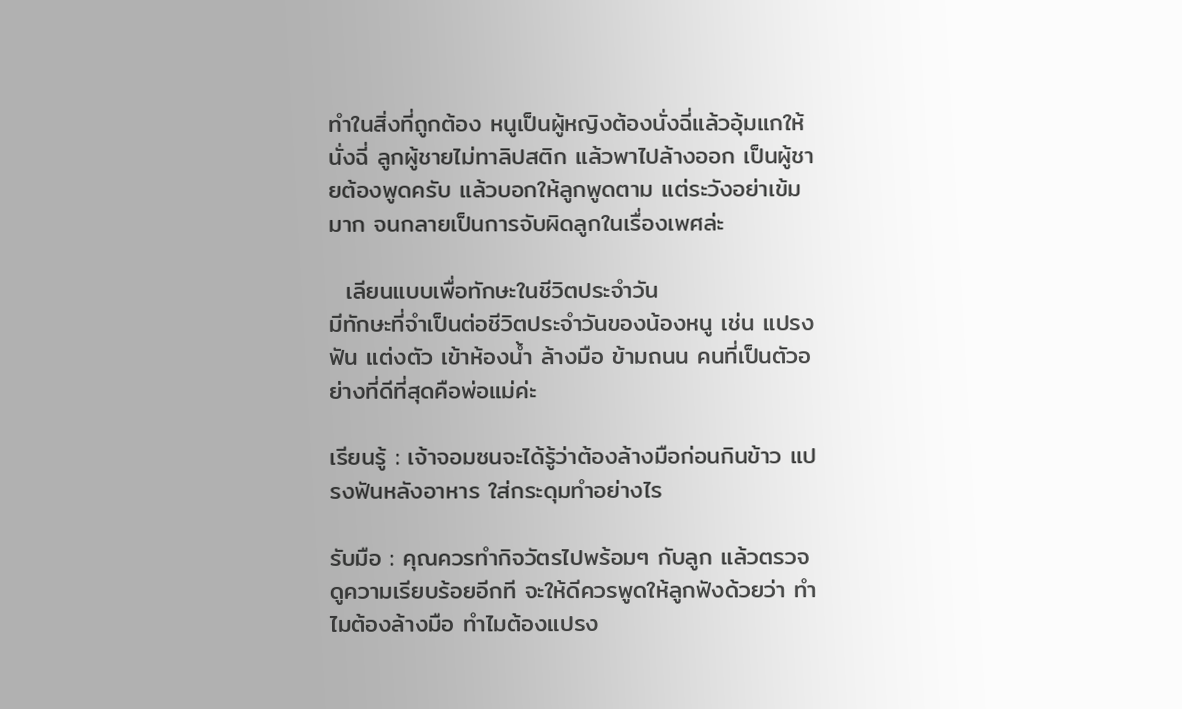ทำในสิ่งที่ถูกต้อง หนูเป็นผู้หญิงต้องนั่งฉี่แล้วอุ้มแกให้นั่งฉี่ ลูกผู้ชายไม่ทาลิปสติก แล้วพาไปล้างออก เป็นผู้ชายต้องพูดครับ แล้วบอกให้ลูกพูดตาม แต่ระวังอย่าเข้มมาก จนกลายเป็นการจับผิดลูกในเรื่องเพศล่ะ

  เลียนแบบเพื่อทักษะในชีวิตประจำวัน
มีทักษะที่จำเป็นต่อชีวิตประจำวันของน้องหนู เช่น แปรงฟัน แต่งตัว เข้าห้องน้ำ ล้างมือ ข้ามถนน คนที่เป็นตัวอย่างที่ดีที่สุดคือพ่อแม่ค่ะ

เรียนรู้ : เจ้าจอมซนจะได้รู้ว่าต้องล้างมือก่อนกินข้าว แปรงฟันหลังอาหาร ใส่กระดุมทำอย่างไร

รับมือ : คุณควรทำกิจวัตรไปพร้อมๆ กับลูก แล้วตรวจดูความเรียบร้อยอีกที จะให้ดีควรพูดให้ลูกฟังด้วยว่า ทำไมต้องล้างมือ ทำไมต้องแปรง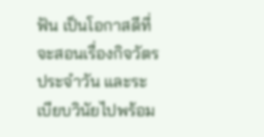ฟัน เป็นโอกาสดีที่จะสอนเรื่องกิจวัตรประจำวัน และระเบียบวินัยไปพร้อม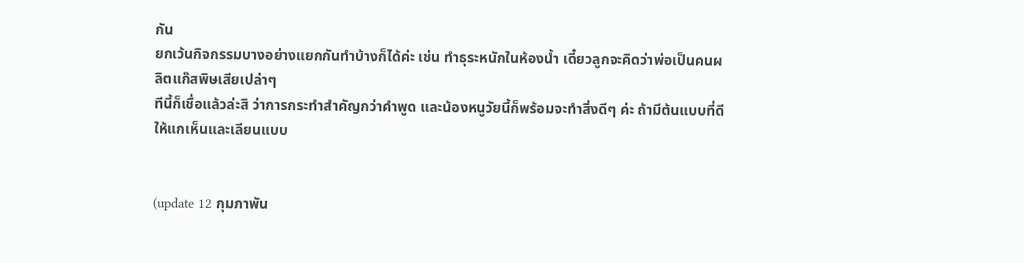กัน
ยกเว้นกิจกรรมบางอย่างแยกกันทำบ้างก็ได้ค่ะ เช่น ทำธุระหนักในห้องน้ำ เดี๋ยวลูกจะคิดว่าพ่อเป็นคนผลิตแก๊สพิษเสียเปล่าๆ
ทีนี้ก็เชื่อแล้วล่ะสิ ว่าการกระทำสำคัญกว่าคำพูด และน้องหนูวัยนี้ก็พร้อมจะทำสิ่งดีๆ ค่ะ ถ้ามีต้นแบบที่ดีให้แกเห็นและเลียนแบบ


(update 12 กุมภาพัน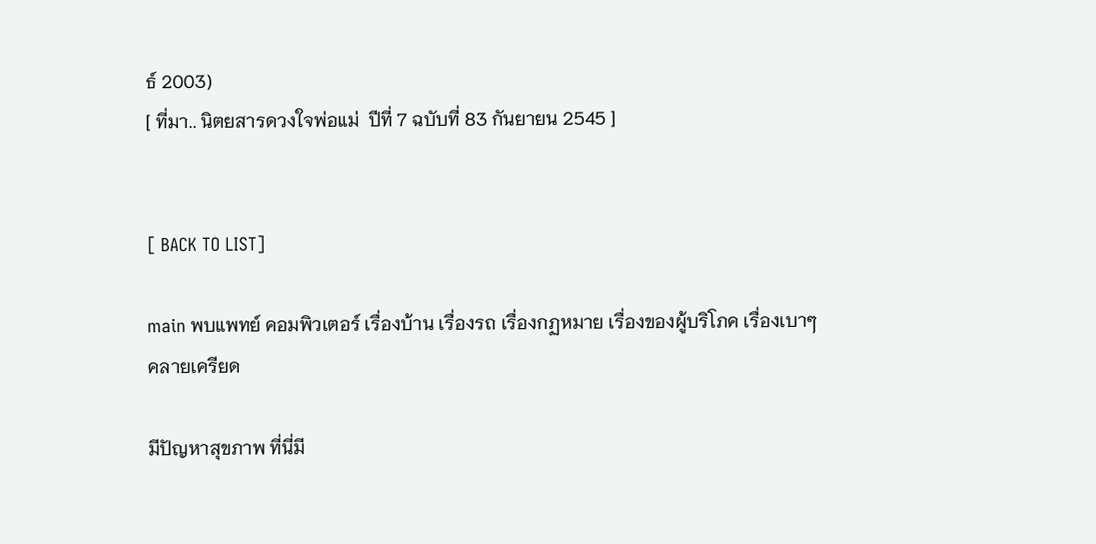ธ์ 2003)
[ ที่มา.. นิตยสารดวงใจพ่อแม่  ปีที่ 7 ฉบับที่ 83 กันยายน 2545 ]


[ BACK TO LIST]

main พบแพทย์ คอมพิวเตอร์ เรื่องบ้าน เรื่องรถ เรื่องกฏหมาย เรื่องของผู้บริโภค เรื่องเบาๆ คลายเครียด

มีปัญหาสุขภาพ ที่นี่มี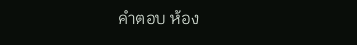คำตอบ ห้อง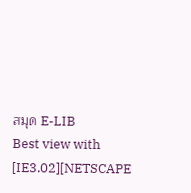สมุด E-LIB
Best view with [IE3.02][NETSCAPE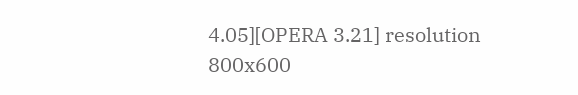4.05][OPERA 3.21] resolution 800x600